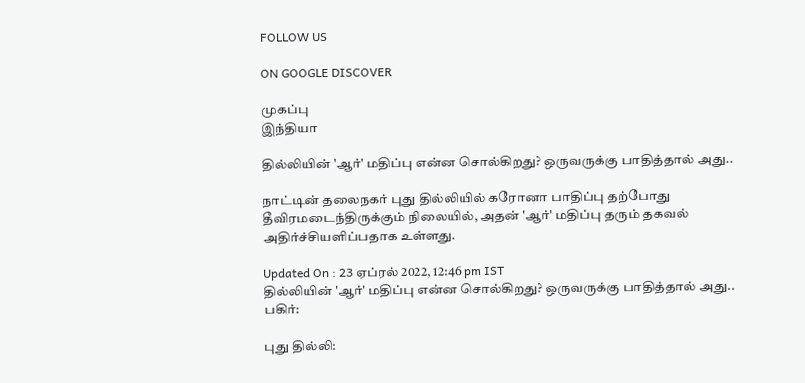FOLLOW US

ON GOOGLE DISCOVER

முகப்பு
இந்தியா

தில்லியின் 'ஆர்' மதிப்பு என்ன சொல்கிறது? ஒருவருக்கு பாதித்தால் அது..

நாட்டின் தலைநகர் புது தில்லியில் கரோனா பாதிப்பு தற்போது தீவிரமடைந்திருக்கும் நிலையில், அதன் 'ஆர்' மதிப்பு தரும் தகவல் அதிர்ச்சியளிப்பதாக உள்ளது.

Updated On : 23 ஏப்ரல் 2022, 12:46 pm IST
தில்லியின் 'ஆர்' மதிப்பு என்ன சொல்கிறது? ஒருவருக்கு பாதித்தால் அது..
பகிர்:

புது தில்லி: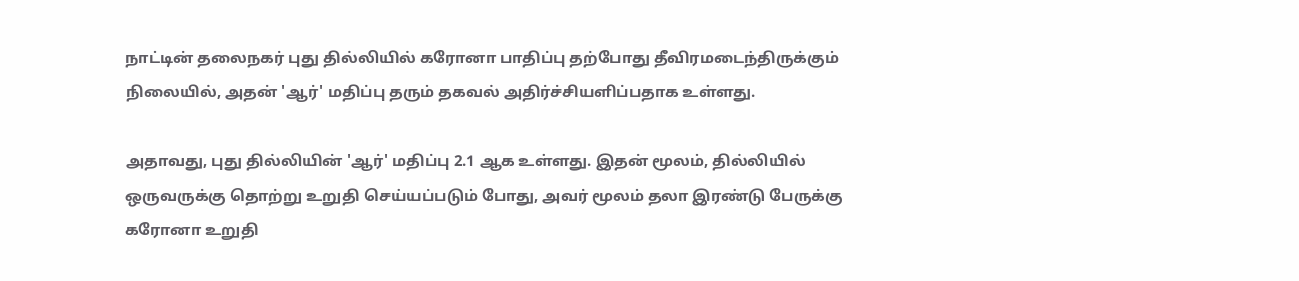நாட்டின் தலைநகர் புது தில்லியில் கரோனா பாதிப்பு தற்போது தீவிரமடைந்திருக்கும் நிலையில், அதன் 'ஆர்' மதிப்பு தரும் தகவல் அதிர்ச்சியளிப்பதாக உள்ளது.

அதாவது, புது தில்லியின் 'ஆர்' மதிப்பு 2.1 ஆக உள்ளது. இதன் மூலம், தில்லியில் ஒருவருக்கு தொற்று உறுதி செய்யப்படும் போது, அவர் மூலம் தலா இரண்டு பேருக்கு கரோனா உறுதி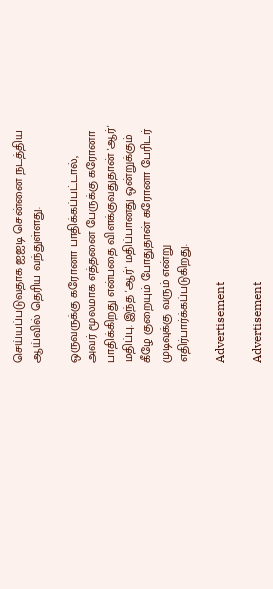செய்யப்படுவதாக ஐஐடி சென்னை நடத்திய ஆய்வில் தெரிய வந்துள்ளது.

ஒருவருக்கு கரோனா பாதிக்கப்பட்டால், அவர் மூலமாக எத்தனை பேருக்கு கரோனா பாதிக்கிறது என்பதை விளக்குவதுதான் 'ஆர்' மதிப்பு. இந்த 'ஆர்' மதிப்பானது ஒன்றுக்கும் கீழே குறையும் போதுதான் கரோனா பேரிடர் முடிவுக்கு வரும் என்று எதிர்பார்க்கப்படுகிறது.

Advertisement

Advertisement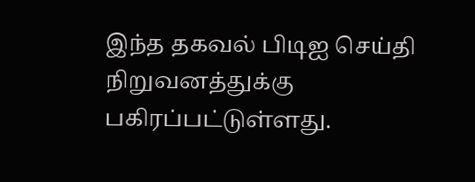இந்த தகவல் பிடிஐ செய்தி நிறுவனத்துக்கு பகிரப்பட்டுள்ளது.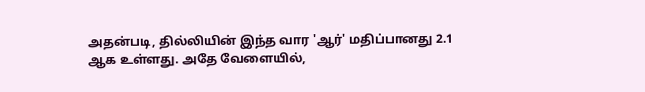அதன்படி, தில்லியின் இந்த வார 'ஆர்' மதிப்பானது 2.1 ஆக உள்ளது. அதே வேளையில்,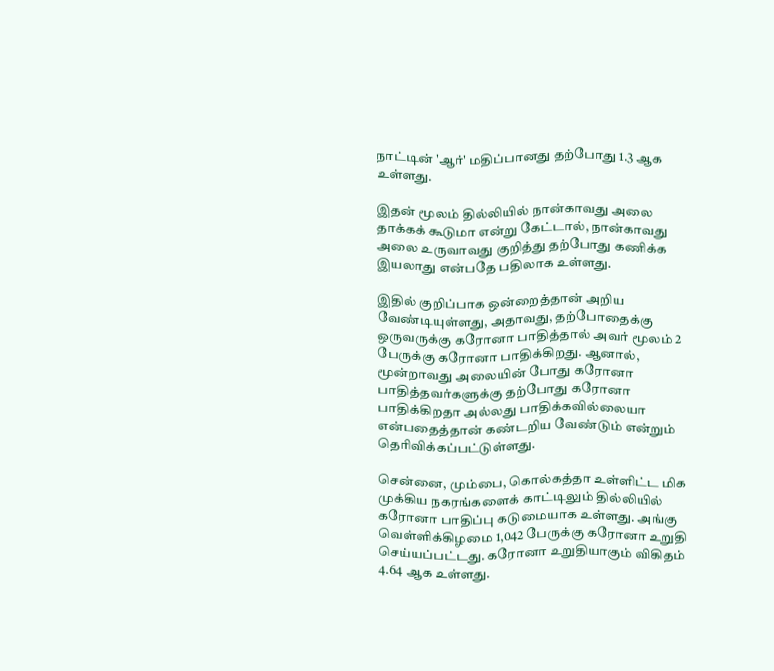நாட்டின் 'ஆர்' மதிப்பானது தற்போது 1.3 ஆக உள்ளது.

இதன் மூலம் தில்லியில் நான்காவது அலை தாக்கக் கூடுமா என்று கேட்டால், நான்காவது அலை உருவாவது குறித்து தற்போது கணிக்க இயலாது என்பதே பதிலாக உள்ளது.

இதில் குறிப்பாக ஒன்றைத்தான் அறிய வேண்டியுள்ளது, அதாவது, தற்போதைக்கு ஒருவருக்கு கரோனா பாதித்தால் அவர் மூலம் 2 பேருக்கு கரோனா பாதிக்கிறது. ஆனால், மூன்றாவது அலையின் போது கரோனா பாதித்தவர்களுக்கு தற்போது கரோனா பாதிக்கிறதா அல்லது பாதிக்கவில்லையா என்பதைத்தான் கண்டறிய வேண்டும் என்றும் தெரிவிக்கப்பட்டுள்ளது.

சென்னை, மும்பை, கொல்கத்தா உள்ளிட்ட மிக முக்கிய நகரங்களைக் காட்டிலும் தில்லியில் கரோனா பாதிப்பு கடுமையாக உள்ளது. அங்கு வெள்ளிக்கிழமை 1,042 பேருக்கு கரோனா உறுதி செய்யப்பட்டது. கரோனா உறுதியாகும் விகிதம் 4.64 ஆக உள்ளது.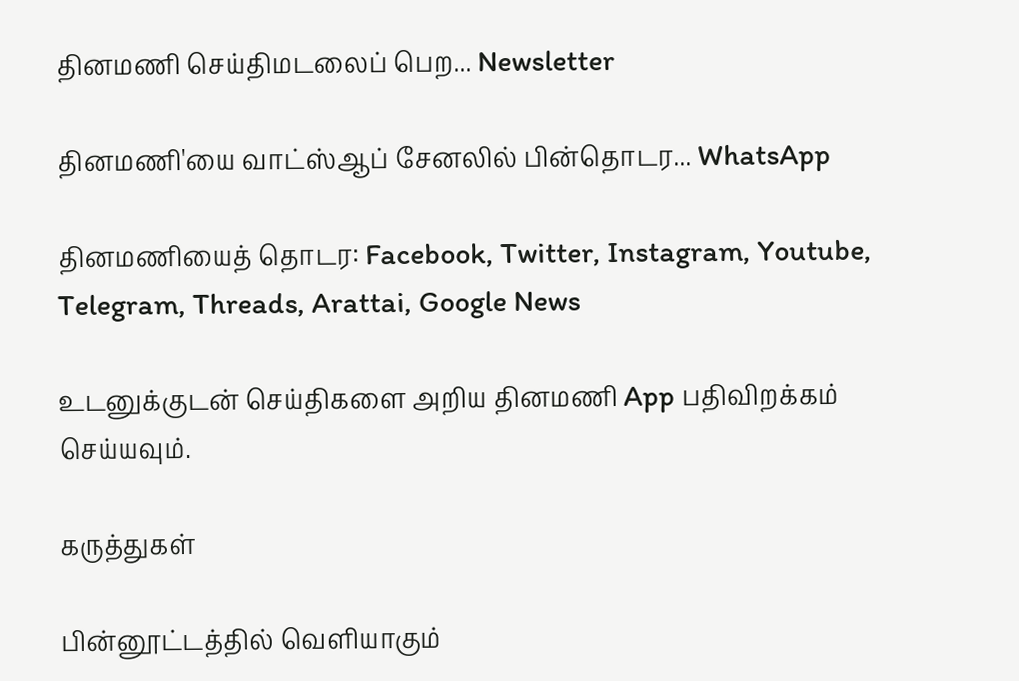தினமணி செய்திமடலைப் பெற... Newsletter

தினமணி'யை வாட்ஸ்ஆப் சேனலில் பின்தொடர... WhatsApp

தினமணியைத் தொடர: Facebook, Twitter, Instagram, Youtube, Telegram, Threads, Arattai, Google News

உடனுக்குடன் செய்திகளை அறிய தினமணி App பதிவிறக்கம் செய்யவும்.

கருத்துகள்

பின்னூட்டத்தில் வெளியாகும்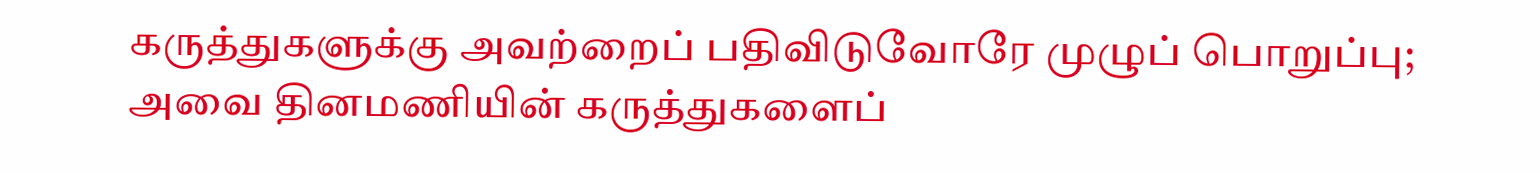கருத்துகளுக்கு அவற்றைப் பதிவிடுவோரே முழுப் பொறுப்பு; அவை தினமணியின் கருத்துகளைப்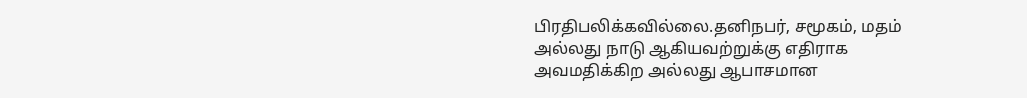பிரதிபலிக்கவில்லை.தனிநபர், சமூகம், மதம் அல்லது நாடு ஆகியவற்றுக்கு எதிராக அவமதிக்கிற அல்லது ஆபாசமான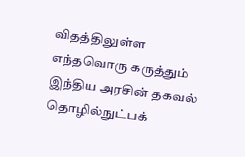விதத்திலுள்ள எந்தவொரு கருத்தும் இந்திய அரசின் தகவல் தொழில்நுட்பக்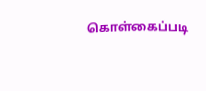கொள்கைப்படி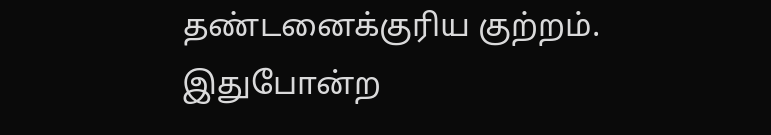தண்டனைக்குரிய குற்றம். இதுபோன்ற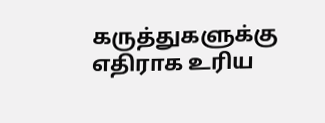கருத்துகளுக்கு எதிராக உரிய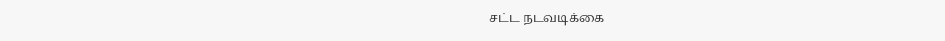சட்ட நடவடிக்கை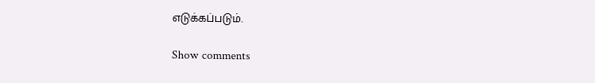எடுக்கப்படும்.

Show comments